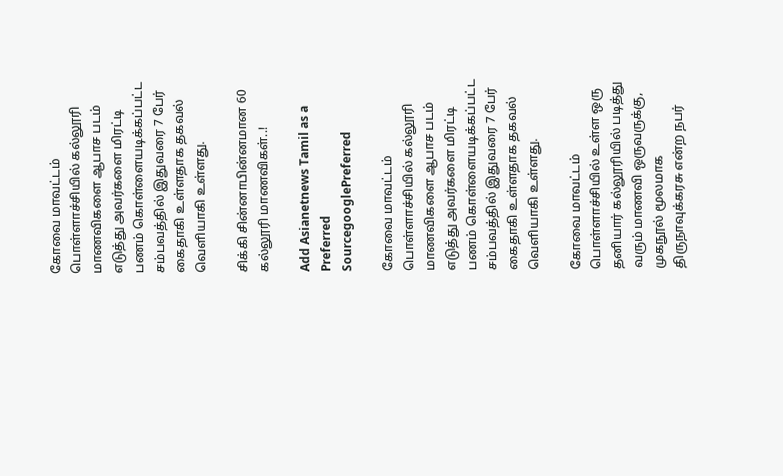கோவை மாவட்டம் பொள்ளாச்சியில் கல்லூரி மாணவிகளை ஆபாச படம் எடுத்து அவர்களை மிரட்டி பணம் கொள்ளையடிக்கப்பட்ட சம்பவத்தில் இதுவரை 7 பேர் கைதாகி உள்ளதாக தகவல் வெளியாகி உள்ளது.

சிக்கி சின்னாபின்னமான 60 கல்லூரி மாணவிகள்..!

Add Asianetnews Tamil as a Preferred SourcegooglePreferred

கோவை மாவட்டம் பொள்ளாச்சியில் கல்லூரி மாணவிகளை ஆபாச படம் எடுத்து அவர்களை மிரட்டி பணம் கொள்ளையடிக்கப்பட்ட சம்பவத்தில் இதுவரை 7 பேர் கைதாகி உள்ளதாக தகவல் வெளியாகி உள்ளது.

கோவை மாவட்டம் பொள்ளாச்சியில் உள்ள ஒரு தனியார் கல்லூரியில் படித்து வரும் மாணவி ஒருவருக்கு, முகநூல் மூலமாக திருநாவுக்கரசு என்ற நபர்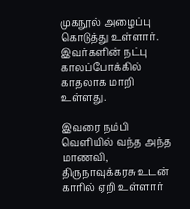முகநூல் அழைப்பு கொடுத்து உள்ளார். இவர்களின் நட்பு காலப்போக்கில் காதலாக மாறி உள்ளது.

இவரை நம்பி வெளியில் வந்த அந்த மாணவி, திருநாவுக்கரசு உடன் காரில் ஏறி உள்ளார்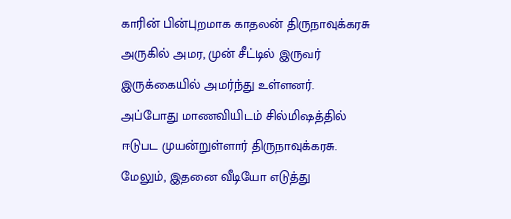காரின் பின்புறமாக காதலன் திருநாவுக்கரசு அருகில் அமர, முன் சீட்டில் இருவர் இருக்கையில் அமர்ந்து உள்ளனர். அப்போது மாணவியிடம் சில்மிஷத்தில் ஈடுபட முயன்றுள்ளார் திருநாவுக்கரசு. மேலும், இதனை வீடியோ எடுத்து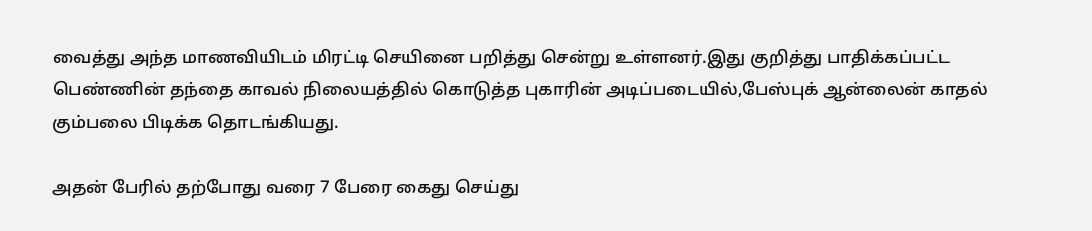வைத்து அந்த மாணவியிடம் மிரட்டி செயினை பறித்து சென்று உள்ளனர்.இது குறித்து பாதிக்கப்பட்ட பெண்ணின் தந்தை காவல் நிலையத்தில் கொடுத்த புகாரின் அடிப்படையில்,பேஸ்புக் ஆன்லைன் காதல் கும்பலை பிடிக்க தொடங்கியது.

அதன் பேரில் தற்போது வரை 7 பேரை கைது செய்து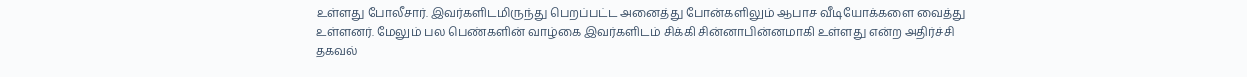உள்ளது போலீசார். இவர்களிடமிருந்து பெறப்பட்ட அனைத்து போன்களிலும் ஆபாச வீடியோக்களை வைத்து உள்ளனர். மேலும் பல பெண்களின் வாழ்கை இவர்களிடம் சிக்கி சின்னாபின்னமாகி உள்ளது என்ற அதிர்ச்சி தகவல்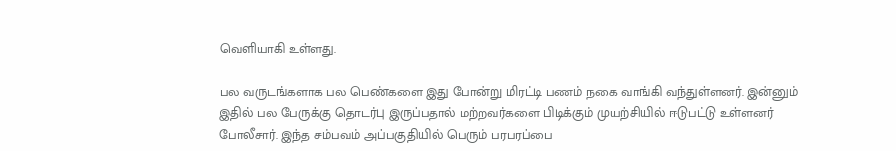வெளியாகி உள்ளது.

பல வருடங்களாக பல பெண்களை இது போன்று மிரட்டி பணம் நகை வாங்கி வந்துள்ளனர். இன்னும் இதில் பல பேருக்கு தொடர்பு இருப்பதால் மற்றவர்களை பிடிக்கும் முயற்சியில் ஈடுபட்டு உள்ளனர் போலீசார். இந்த சம்பவம் அப்பகுதியில் பெரும் பரபரப்பை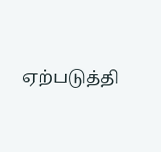ஏற்படுத்தி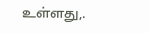உள்ளது,.